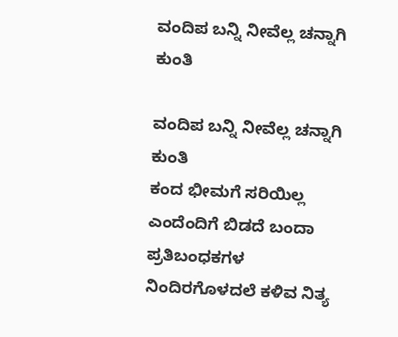ವಂದಿಪ ಬನ್ನಿ ನೀವೆಲ್ಲ ಚನ್ನಾಗಿ ಕುಂತಿ

ವಂದಿಪ ಬನ್ನಿ ನೀವೆಲ್ಲ ಚನ್ನಾಗಿ ಕುಂತಿ
ಕಂದ ಭೀಮಗೆ ಸರಿಯಿಲ್ಲ
ಎಂದೆಂದಿಗೆ ಬಿಡದೆ ಬಂದಾ ಪ್ರತಿಬಂಧಕಗಳ
ನಿಂದಿರಗೊಳದಲೆ ಕಳಿವ ನಿತ್ಯ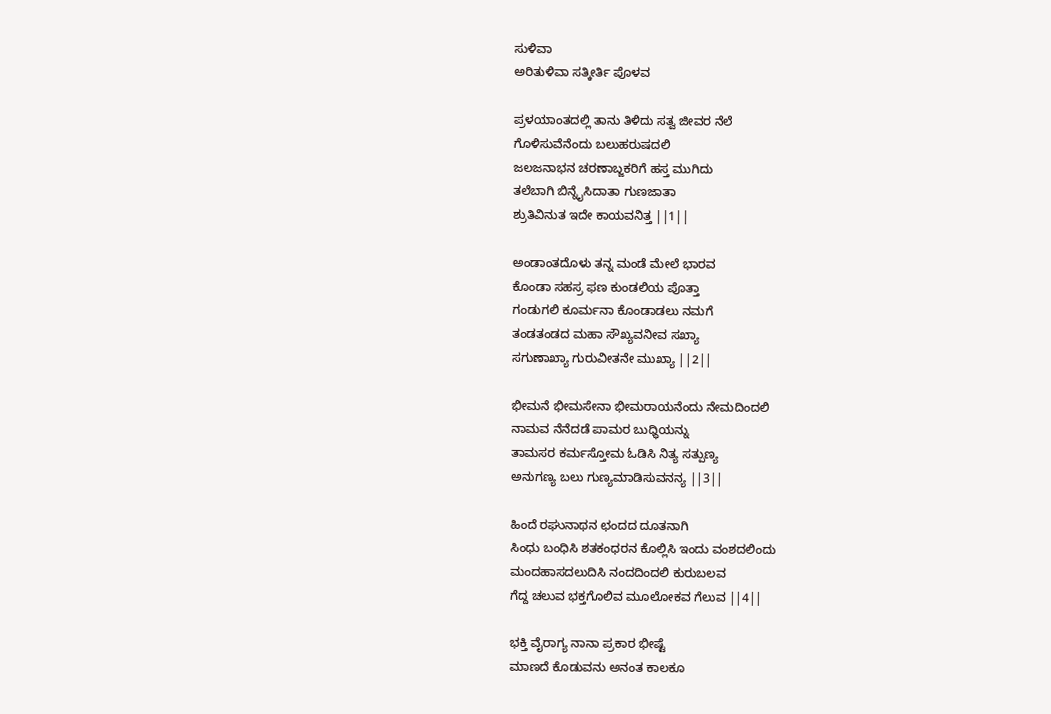ಸುಳಿವಾ
ಅರಿತುಳಿವಾ ಸತ್ಕೀರ್ತಿ ಪೊಳವ

ಪ್ರಳಯಾಂತದಲ್ಲಿ ತಾನು ತಿಳಿದು ಸತ್ವ ಜೀವರ ನೆಲೆ
ಗೊಳಿಸುವೆನೆಂದು ಬಲುಹರುಷದಲಿ
ಜಲಜನಾಭನ ಚರಣಾಬ್ಜಕರಿಗೆ ಹಸ್ತ ಮುಗಿದು
ತಲೆಬಾಗಿ ಬಿನ್ನೈಸಿದಾತಾ ಗುಣಜಾತಾ
ಶ್ರುತಿವಿನುತ ಇದೇ ಕಾಯವನಿತ್ತ ||1||

ಅಂಡಾಂತದೊಳು ತನ್ನ ಮಂಡೆ ಮೇಲೆ ಭಾರವ
ಕೊಂಡಾ ಸಹಸ್ರ ಫಣ ಕುಂಡಲಿಯ ಪೊತ್ತಾ
ಗಂಡುಗಲಿ ಕೂರ್ಮನಾ ಕೊಂಡಾಡಲು ನಮಗೆ
ತಂಡತಂಡದ ಮಹಾ ಸೌಖ್ಯವನೀವ ಸಖ್ಯಾ
ಸಗುಣಾಖ್ಯಾ ಗುರುವೀತನೇ ಮುಖ್ಯಾ ||2||

ಭೀಮನೆ ಭೀಮಸೇನಾ ಭೀಮರಾಯನೆಂದು ನೇಮದಿಂದಲಿ
ನಾಮವ ನೆನೆದಡೆ ಪಾಮರ ಬುಧ್ಧಿಯನ್ನು
ತಾಮಸರ ಕರ್ಮಸ್ತೋಮ ಓಡಿಸಿ ನಿತ್ಯ ಸತ್ಪುಣ್ಯ
ಅನುಗಣ್ಯ ಬಲು ಗುಣ್ಯಮಾಡಿಸುವನನ್ಯ ||3||

ಹಿಂದೆ ರಘುನಾಥನ ಛಂದದ ದೂತನಾಗಿ
ಸಿಂಧು ಬಂಧಿಸಿ ಶತಕಂಧರನ ಕೊಲ್ಲಿಸಿ ಇಂದು ವಂಶದಲಿಂದು
ಮಂದಹಾಸದಲುದಿಸಿ ನಂದದಿಂದಲಿ ಕುರುಬಲವ
ಗೆದ್ದ ಚಲುವ ಭಕ್ತಗೊಲಿವ ಮೂಲೋಕವ ಗೆಲುವ ||4||

ಭಕ್ತಿ ವೈರಾಗ್ಯ ನಾನಾ ಪ್ರಕಾರ ಭೀಷ್ಟೆ
ಮಾಣದೆ ಕೊಡುವನು ಅನಂತ ಕಾಲಕೂ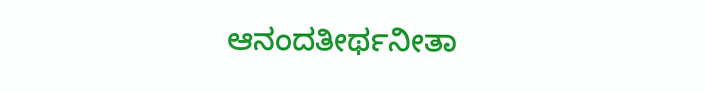ಆನಂದತೀರ್ಥನೀತಾ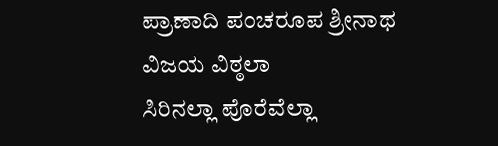ಪ್ರಾಣಾದಿ ಪಂಚರೂಪ ಶ್ರೀನಾಥ ವಿಜಯ ವಿಠ್ಠಲಾ
ಸಿರಿನಲ್ಲಾ ಪೊರೆವೆಲ್ಲಾ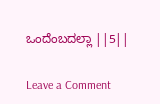ಒಂದೆಂಬದಲ್ಲಾ ||5||

Leave a Comment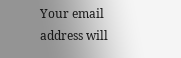Your email address will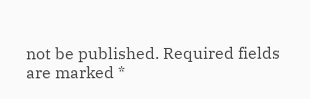not be published. Required fields are marked *